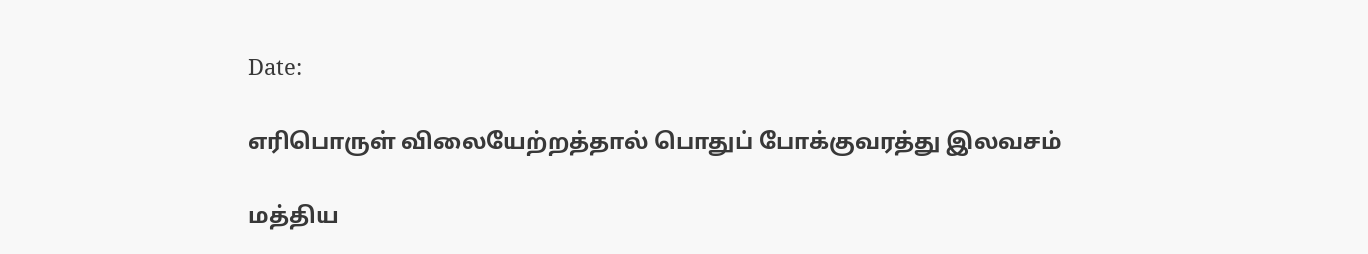Date:

எரிபொருள் விலையேற்றத்தால் பொதுப் போக்குவரத்து இலவசம்

மத்திய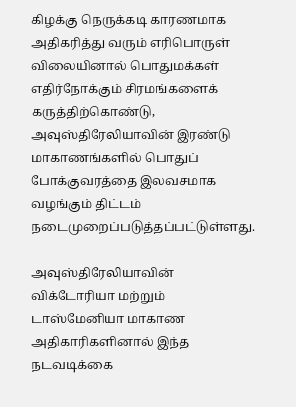கிழக்கு நெருக்கடி காரணமாக அதிகரித்து வரும் எரிபொருள் விலையினால் பொதுமக்கள் எதிர்நோக்கும் சிரமங்களைக் கருத்திற்கொண்டு, அவுஸ்திரேலியாவின் இரண்டு மாகாணங்களில் பொதுப் போக்குவரத்தை இலவசமாக வழங்கும் திட்டம் நடைமுறைப்படுத்தப்பட்டுள்ளது.

அவுஸ்திரேலியாவின் விக்டோரியா மற்றும் டாஸ்மேனியா மாகாண அதிகாரிகளினால் இந்த நடவடிக்கை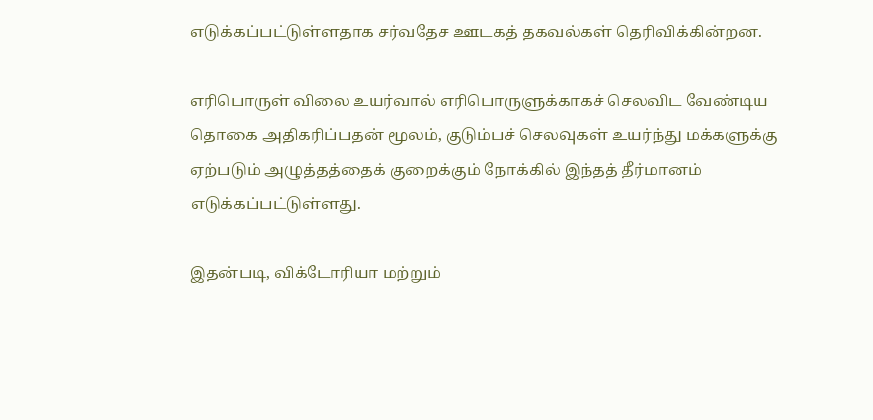எடுக்கப்பட்டுள்ளதாக சர்வதேச ஊடகத் தகவல்கள் தெரிவிக்கின்றன.

எரிபொருள் விலை உயர்வால் எரிபொருளுக்காகச் செலவிட வேண்டிய தொகை அதிகரிப்பதன் மூலம், குடும்பச் செலவுகள் உயர்ந்து மக்களுக்கு ஏற்படும் அழுத்தத்தைக் குறைக்கும் நோக்கில் இந்தத் தீர்மானம் எடுக்கப்பட்டுள்ளது.

இதன்படி, விக்டோரியா மற்றும்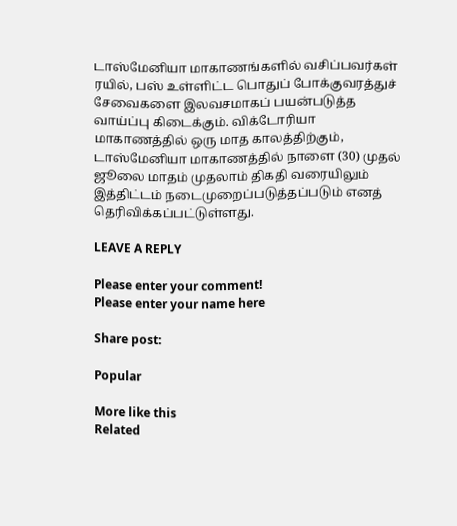டாஸ்மேனியா மாகாணங்களில் வசிப்பவர்கள் ரயில், பஸ் உள்ளிட்ட பொதுப் போக்குவரத்துச் சேவைகளை இலவசமாகப் பயன்படுத்த வாய்ப்பு கிடைக்கும். விக்டோரியா மாகாணத்தில் ஒரு மாத காலத்திற்கும், டாஸ்மேனியா மாகாணத்தில் நாளை (30) முதல் ஜூலை மாதம் முதலாம் திகதி வரையிலும் இத்திட்டம் நடைமுறைப்படுத்தப்படும் எனத் தெரிவிக்கப்பட்டுள்ளது.

LEAVE A REPLY

Please enter your comment!
Please enter your name here

Share post:

Popular

More like this
Related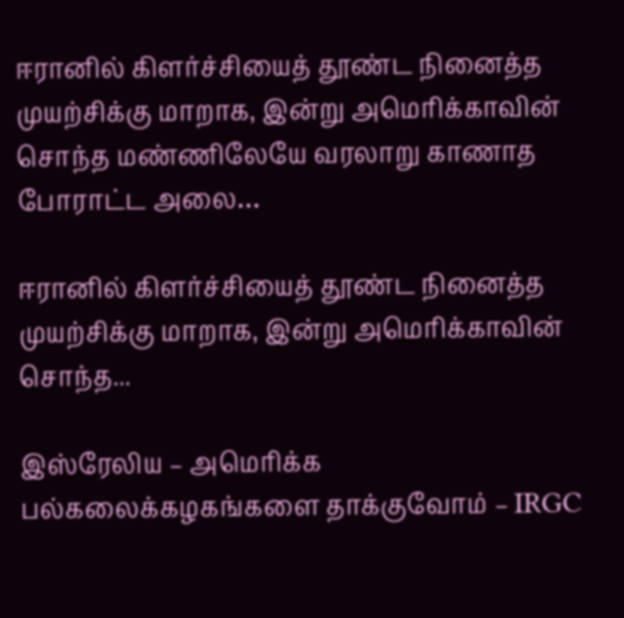ஈரானில் கிளர்ச்சியைத் தூண்ட நினைத்த முயற்சிக்கு மாறாக, இன்று அமெரிக்காவின் சொந்த மண்ணிலேயே வரலாறு காணாத போராட்ட அலை…

ஈரானில் கிளர்ச்சியைத் தூண்ட நினைத்த முயற்சிக்கு மாறாக, இன்று அமெரிக்காவின் சொந்த...

இஸ்ரேலிய – அமெரிக்க பல்கலைக்கழகங்களை தாக்குவோம் – IRGC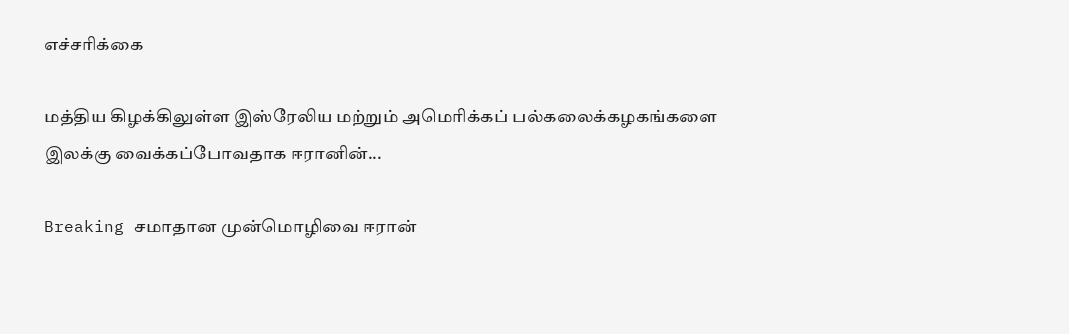எச்சரிக்கை

மத்திய கிழக்கிலுள்ள இஸ்ரேலிய மற்றும் அமெரிக்கப் பல்கலைக்கழகங்களை இலக்கு வைக்கப்போவதாக ஈரானின்...

Breaking சமாதான முன்மொழிவை ஈரான்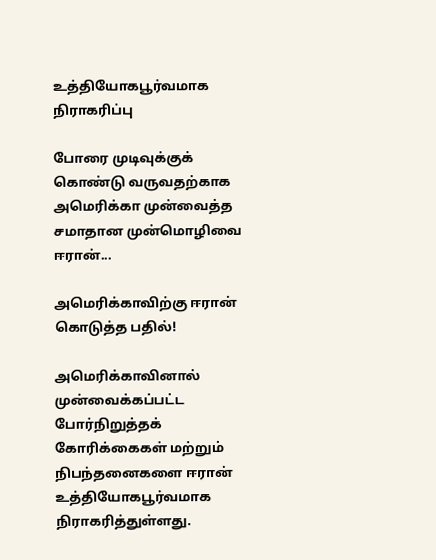உத்தியோகபூர்வமாக நிராகரிப்பு

போரை முடிவுக்குக் கொண்டு வருவதற்காக அமெரிக்கா முன்வைத்த சமாதான முன்மொழிவை ஈரான்...

அமெரிக்காவிற்கு ஈரான் கொடுத்த பதில்!

அமெரிக்காவினால் முன்வைக்கப்பட்ட போர்நிறுத்தக் கோரிக்கைகள் மற்றும் நிபந்தனைகளை ஈரான் உத்தியோகபூர்வமாக நிராகரித்துள்ளது.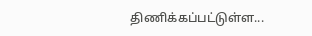திணிக்கப்பட்டுள்ள...